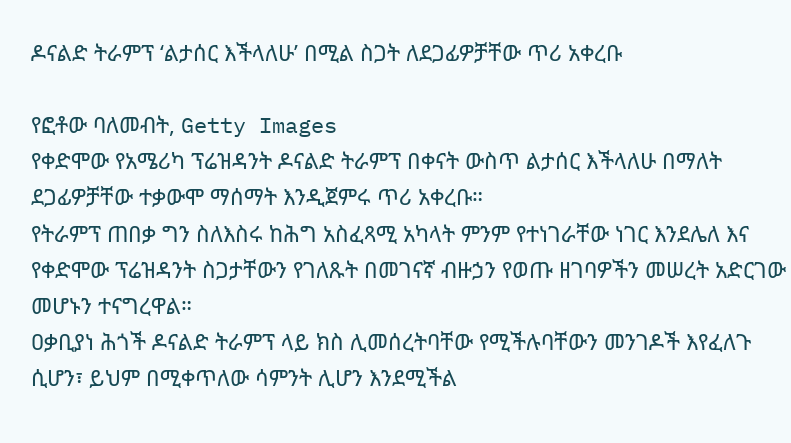ዶናልድ ትራምፕ ‘ልታሰር እችላለሁ’ በሚል ስጋት ለደጋፊዎቻቸው ጥሪ አቀረቡ

የፎቶው ባለመብት, Getty Images
የቀድሞው የአሜሪካ ፕሬዝዳንት ዶናልድ ትራምፕ በቀናት ውስጥ ልታሰር እችላለሁ በማለት ደጋፊዎቻቸው ተቃውሞ ማሰማት እንዲጀምሩ ጥሪ አቀረቡ።
የትራምፕ ጠበቃ ግን ስለእስሩ ከሕግ አስፈጻሚ አካላት ምንም የተነገራቸው ነገር እንደሌለ እና የቀድሞው ፕሬዝዳንት ስጋታቸውን የገለጹት በመገናኛ ብዙኃን የወጡ ዘገባዎችን መሠረት አድርገው መሆኑን ተናግረዋል።
ዐቃቢያነ ሕጎች ዶናልድ ትራምፕ ላይ ክስ ሊመሰረትባቸው የሚችሉባቸውን መንገዶች እየፈለጉ ሲሆን፣ ይህም በሚቀጥለው ሳምንት ሊሆን እንደሚችል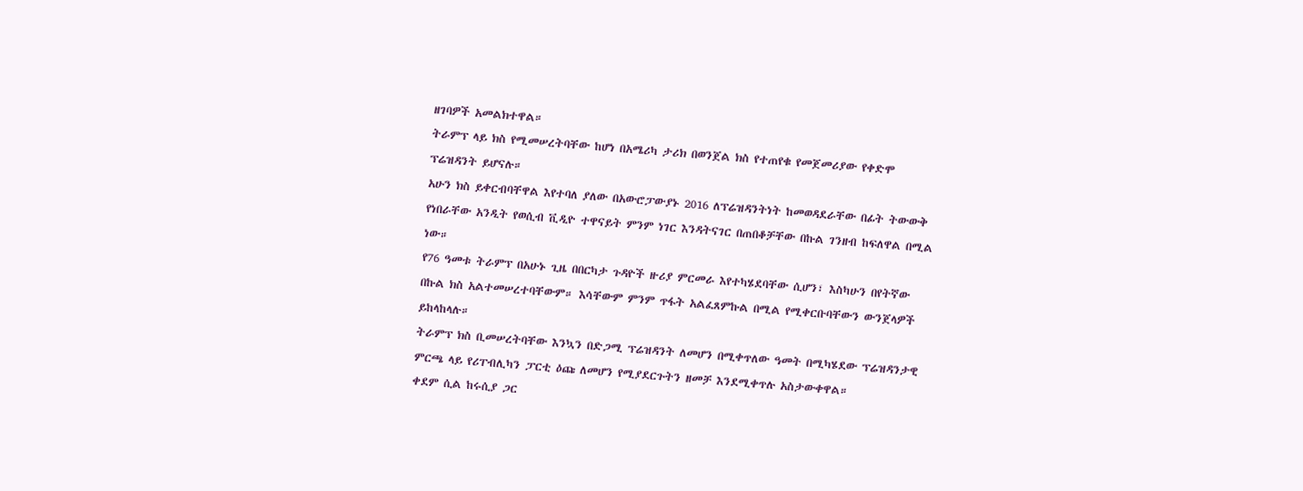ዘገባዎች አመልክተዋል።
ትራምፕ ላይ ክስ የሚመሠረትባቸው ከሆነ በአሜሪካ ታሪክ በወንጀል ክስ የተጠየቁ የመጀመሪያው የቀድሞ ፕሬዝዳንት ይሆናሉ።
አሁን ክስ ይቀርብባቸዋል እየተባለ ያለው በአውሮፓውያኑ 2016 ለፕሬዝዳንትነት ከመወዳደራቸው በፊት ትውውቅ የነበራቸው አንዲት የወሲብ ቪዲዮ ተዋናይት ምንም ነገር እንዳትናገር በጠበቆቻቸው በኩል ገንዘብ ከፍለዋል በሚል ነው።
የ76 ዓመቱ ትራምፕ በአሁኑ ጊዜ በበርካታ ጉዳዮች ዙሪያ ምርመራ እየተካሄደባቸው ሲሆን፣ እስካሁን በየትኛው በኩል ክስ አልተመሠረተባቸውም። እሳቸውም ምንም ጥፋት አልፈጸምኩል በሚል የሚቀርቡባቸውን ውንጀላዎች ይከላከላሉ።
ትራምፕ ክስ ቢመሠረትባቸው እንኳን በድጋሚ ፕሬዝዳንት ለመሆን በሚቀጥለው ዓመት በሚካሄደው ፕሬዝዳንታዊ ምርጫ ላይ የሪፐብሊካን ፓርቲ ዕጩ ለመሆን የሚያደርጉትን ዘመቻ እንደሚቀጥሉ አስታውቀዋል።
ቀደም ሲል ከሩሲያ ጋር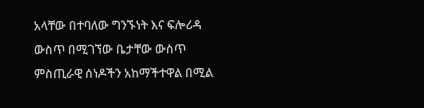አላቸው በተባለው ግንኙነት እና ፍሎሪዳ ውስጥ በሚገኘው ቤታቸው ውስጥ ምስጢራዊ ሰነዶችን አከማችተዋል በሚል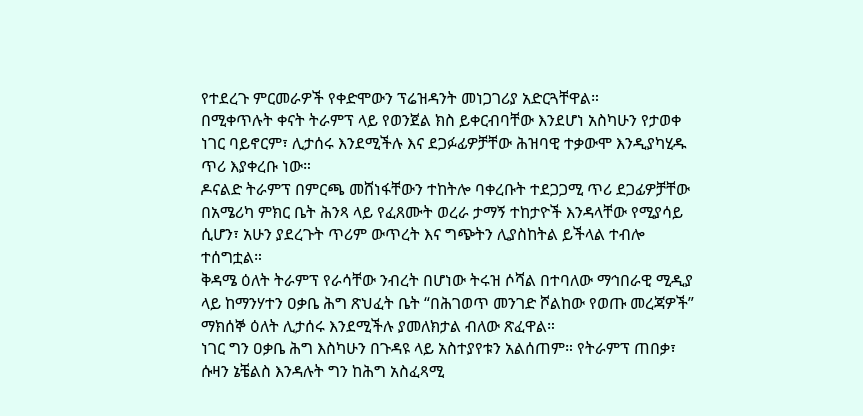የተደረጉ ምርመራዎች የቀድሞውን ፕሬዝዳንት መነጋገሪያ አድርጓቸዋል።
በሚቀጥሉት ቀናት ትራምፕ ላይ የወንጀል ክስ ይቀርብባቸው እንደሆነ አስካሁን የታወቀ ነገር ባይኖርም፣ ሊታሰሩ እንደሚችሉ እና ደጋፉፊዎቻቸው ሕዝባዊ ተቃውሞ እንዲያካሂዱ ጥሪ እያቀረቡ ነው።
ዶናልድ ትራምፕ በምርጫ መሸነፋቸውን ተከትሎ ባቀረቡት ተደጋጋሚ ጥሪ ደጋፊዎቻቸው በአሜሪካ ምክር ቤት ሕንጻ ላይ የፈጸሙት ወረራ ታማኝ ተከታዮች እንዳላቸው የሚያሳይ ሲሆን፣ አሁን ያደረጉት ጥሪም ውጥረት እና ግጭትን ሊያስከትል ይችላል ተብሎ ተሰግቷል።
ቅዳሜ ዕለት ትራምፕ የራሳቸው ንብረት በሆነው ትሩዝ ሶሻል በተባለው ማኅበራዊ ሚዲያ ላይ ከማንሃተን ዐቃቤ ሕግ ጽህፈት ቤት “በሕገወጥ መንገድ ሾልከው የወጡ መረጃዎች” ማክሰኞ ዕለት ሊታሰሩ እንደሚችሉ ያመለክታል ብለው ጽፈዋል።
ነገር ግን ዐቃቤ ሕግ እስካሁን በጉዳዩ ላይ አስተያየቱን አልሰጠም። የትራምፕ ጠበቃ፣ ሱዛን ኔቼልስ እንዳሉት ግን ከሕግ አስፈጻሚ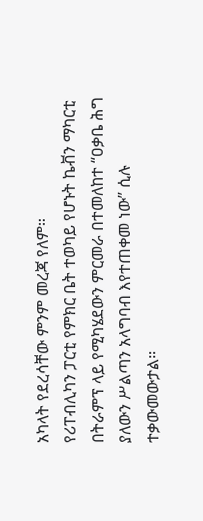አካላት የደረሳቸው ምንም መረጃ የለም።
የሪፐብሊካን ፓርቲ የምክር ቤት ተወካይ የሆኑት ኬቭን ማካርቲ በትራምፕ ላይ የሚካሄደውን ምርመራ በተመለከተ “ዐቃቤ ሕግ ያለውን ሥልጣን አላግባብ እየተጠቀመ ነው” ሲሉ ተቃውመውታል።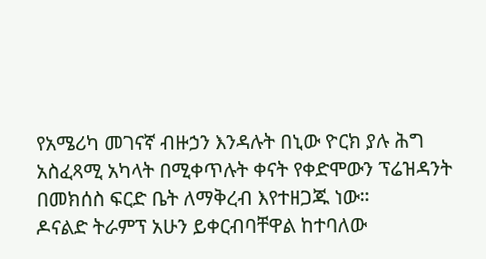የአሜሪካ መገናኛ ብዙኃን እንዳሉት በኒው ዮርክ ያሉ ሕግ አስፈጻሚ አካላት በሚቀጥሉት ቀናት የቀድሞውን ፕሬዝዳንት በመክሰስ ፍርድ ቤት ለማቅረብ እየተዘጋጁ ነው።
ዶናልድ ትራምፕ አሁን ይቀርብባቸዋል ከተባለው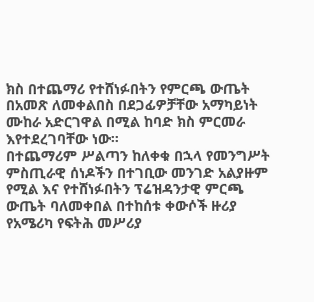ክስ በተጨማሪ የተሸነፉበትን የምርጫ ውጤት በአመጽ ለመቀልበስ በደጋፊዎቻቸው አማካይነት ሙከራ አድርገዋል በሚል ከባድ ክስ ምርመራ እየተደረገባቸው ነው።
በተጨማሪም ሥልጣን ከለቀቁ በኋላ የመንግሥት ምስጢራዊ ሰነዶችን በተገቢው መንገድ አልያዙም የሚል እና የተሸነፉበትን ፕሬዝዳንታዊ ምርጫ ውጤት ባለመቀበል በተከሰቱ ቀውሶች ዙሪያ የአሜሪካ የፍትሕ መሥሪያ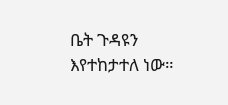ቤት ጉዳዩን እየተከታተለ ነው።